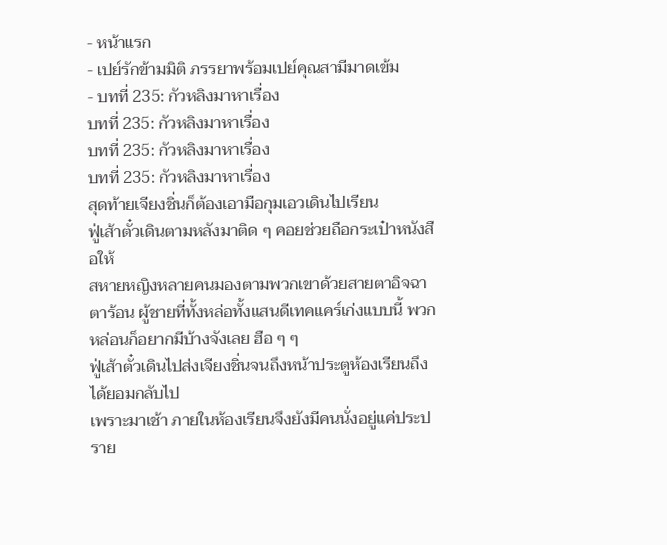- หน้าแรก
- เปย์รักข้ามมิติ ภรรยาพร้อมเปย์คุณสามีมาดเข้ม
- บทที่ 235: กัวหลิงมาหาเรื่อง
บทที่ 235: กัวหลิงมาหาเรื่อง
บทที่ 235: กัวหลิงมาหาเรื่อง
บทที่ 235: กัวหลิงมาหาเรื่อง
สุดท้ายเจียงชิ่นก็ต้องเอามือกุมเอวเดินไปเรียน
ฟู่เส้าตั๋วเดินตามหลังมาติด ๆ คอยช่วยถือกระเป๋าหนังสือให้
สหายหญิงหลายคนมองตามพวกเขาด้วยสายตาอิจฉาตาร้อน ผู้ชายที่ทั้งหล่อทั้งแสนดีเทคแคร์เก่งแบบนี้ พวกหล่อนก็อยากมีบ้างจังเลย ฮือ ๆ ๆ
ฟู่เส้าตั๋วเดินไปส่งเจียงชิ่นจนถึงหน้าประตูห้องเรียนถึงได้ยอมกลับไป
เพราะมาเช้า ภายในห้องเรียนจึงยังมีคนนั่งอยู่แค่ประปราย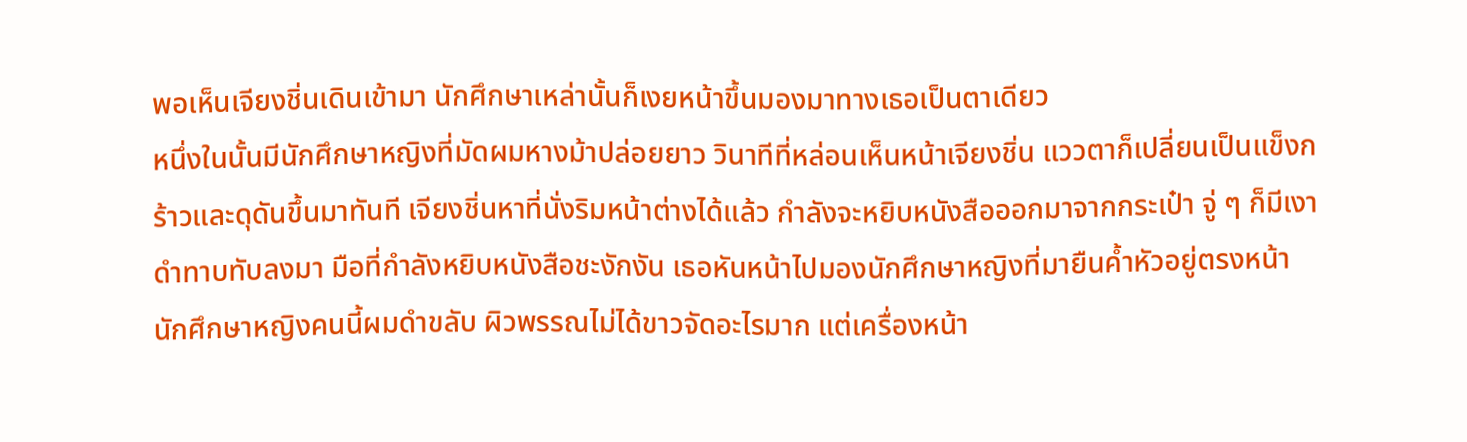พอเห็นเจียงชิ่นเดินเข้ามา นักศึกษาเหล่านั้นก็เงยหน้าขึ้นมองมาทางเธอเป็นตาเดียว
หนึ่งในนั้นมีนักศึกษาหญิงที่มัดผมหางม้าปล่อยยาว วินาทีที่หล่อนเห็นหน้าเจียงชิ่น แววตาก็เปลี่ยนเป็นแข็งกร้าวและดุดันขึ้นมาทันที เจียงชิ่นหาที่นั่งริมหน้าต่างได้แล้ว กำลังจะหยิบหนังสือออกมาจากกระเป๋า จู่ ๆ ก็มีเงาดำทาบทับลงมา มือที่กำลังหยิบหนังสือชะงักงัน เธอหันหน้าไปมองนักศึกษาหญิงที่มายืนค้ำหัวอยู่ตรงหน้า
นักศึกษาหญิงคนนี้ผมดำขลับ ผิวพรรณไม่ได้ขาวจัดอะไรมาก แต่เครื่องหน้า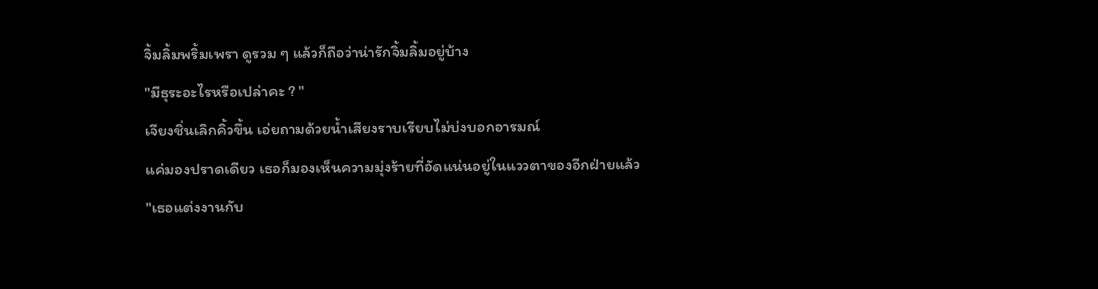จิ้มลิ้มพริ้มเพรา ดูรวม ๆ แล้วก็ถือว่าน่ารักจิ้มลิ้มอยู่บ้าง
"มีธุระอะไรหรือเปล่าคะ ? "
เจียงชิ่นเลิกคิ้วขึ้น เอ่ยถามด้วยน้ำเสียงราบเรียบไม่บ่งบอกอารมณ์
แค่มองปราดเดียว เธอก็มองเห็นความมุ่งร้ายที่อัดแน่นอยู่ในแววตาของอีกฝ่ายแล้ว
"เธอแต่งงานกับ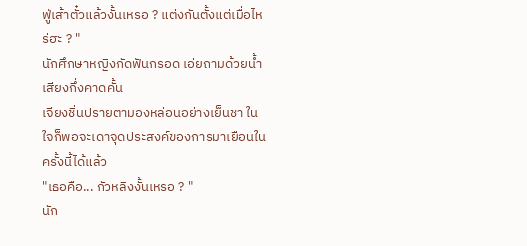ฟู่เส้าตั๋วแล้วงั้นเหรอ ? แต่งกันตั้งแต่เมื่อไหร่ฮะ ? "
นักศึกษาหญิงกัดฟันกรอด เอ่ยถามด้วยน้ำเสียงกึ่งคาดคั้น
เจียงชิ่นปรายตามองหล่อนอย่างเย็นชา ในใจก็พอจะเดาจุดประสงค์ของการมาเยือนในครั้งนี้ได้แล้ว
"เธอคือ... กัวหลิงงั้นเหรอ ? "
นัก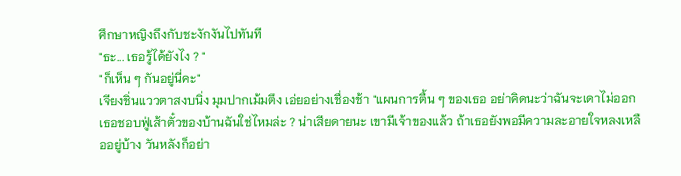ศึกษาหญิงถึงกับชะงักงันไปทันที
"ธะ... เธอรู้ได้ยังไง ? "
"ก็เห็น ๆ กันอยู่นี่คะ"
เจียงชิ่นแววตาสงบนิ่ง มุมปากเม้มตึง เอ่ยอย่างเชื่องช้า "แผนการตื้น ๆ ของเธอ อย่าคิดนะว่าฉันจะเดาไม่ออก เธอชอบฟู่เส้าตั๋วของบ้านฉันใช่ไหมล่ะ ? น่าเสียดายนะ เขามีเจ้าของแล้ว ถ้าเธอยังพอมีความละอายใจหลงเหลืออยู่บ้าง วันหลังก็อย่า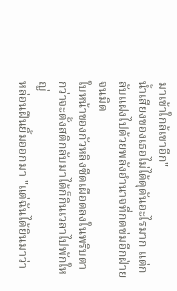มาเข้าใกล้เขาอีก"
น้ำเสียงของเธอไม่ได้ดุดันอะไรมาก แต่กลับแฝงไปด้วยพลังอำนาจที่กดข่มอีกฝ่ายจนมิด
ใบหน้าของกัวหลิงซีดเผือดลงในพริบตา กว่าจะตั้งสติกลับมาได้ก็กินเวลาไปพักใหญ่
หล่อนฝืนยิ้มออกมา "แต่ฉันได้ยินมาว่า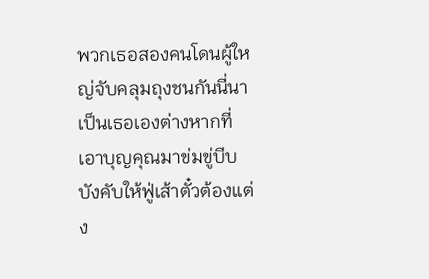พวกเธอสองคนโดนผู้ใหญ่จับคลุมถุงชนกันนี่นา เป็นเธอเองต่างหากที่เอาบุญคุณมาข่มขู่บีบบังคับให้ฟู่เส้าตั๋วต้องแต่ง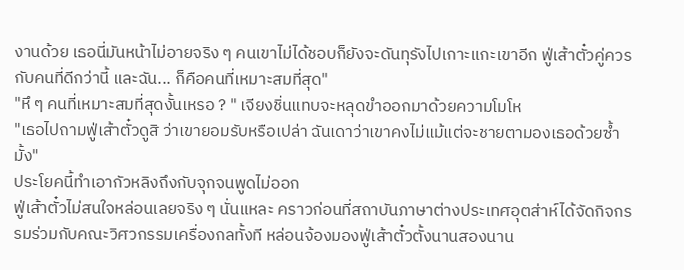งานด้วย เธอนี่มันหน้าไม่อายจริง ๆ คนเขาไม่ได้ชอบก็ยังจะดันทุรังไปเกาะแกะเขาอีก ฟู่เส้าตั๋วคู่ควรกับคนที่ดีกว่านี้ และฉัน... ก็คือคนที่เหมาะสมที่สุด"
"หึ ๆ คนที่เหมาะสมที่สุดงั้นเหรอ ? " เจียงชิ่นแทบจะหลุดขำออกมาด้วยความโมโห
"เธอไปถามฟู่เส้าตั๋วดูสิ ว่าเขายอมรับหรือเปล่า ฉันเดาว่าเขาคงไม่แม้แต่จะชายตามองเธอด้วยซ้ำมั้ง"
ประโยคนี้ทำเอากัวหลิงถึงกับจุกจนพูดไม่ออก
ฟู่เส้าตั๋วไม่สนใจหล่อนเลยจริง ๆ นั่นแหละ คราวก่อนที่สถาบันภาษาต่างประเทศอุตส่าห์ได้จัดกิจกรรมร่วมกับคณะวิศวกรรมเครื่องกลทั้งที หล่อนจ้องมองฟู่เส้าตั๋วตั้งนานสองนาน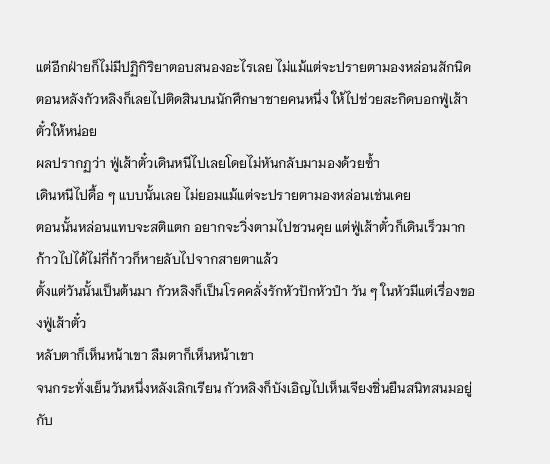แต่อีกฝ่ายก็ไม่มีปฏิกิริยาตอบสนองอะไรเลย ไม่แม้แต่จะปรายตามองหล่อนสักนิด
ตอนหลังกัวหลิงก็เลยไปติดสินบนนักศึกษาชายคนหนึ่ง ให้ไปช่วยสะกิดบอกฟู่เส้าตั๋วให้หน่อย
ผลปรากฏว่า ฟู่เส้าตั๋วเดินหนีไปเลยโดยไม่หันกลับมามองด้วยซ้ำ
เดินหนีไปดื้อ ๆ แบบนั้นเลย ไม่ยอมแม้แต่จะปรายตามองหล่อนเช่นเคย
ตอนนั้นหล่อนแทบจะสติแตก อยากจะวิ่งตามไปชวนคุย แต่ฟู่เส้าตั๋วก็เดินเร็วมาก ก้าวไปได้ไม่กี่ก้าวก็หายลับไปจากสายตาแล้ว
ตั้งแต่วันนั้นเป็นต้นมา กัวหลิงก็เป็นโรคคลั่งรักหัวปักหัวปำ วัน ๆ ในหัวมีแต่เรื่องของฟู่เส้าตั๋ว
หลับตาก็เห็นหน้าเขา ลืมตาก็เห็นหน้าเขา
จนกระทั่งเย็นวันหนึ่งหลังเลิกเรียน กัวหลิงก็บังเอิญไปเห็นเจียงชิ่นยืนสนิทสนมอยู่กับ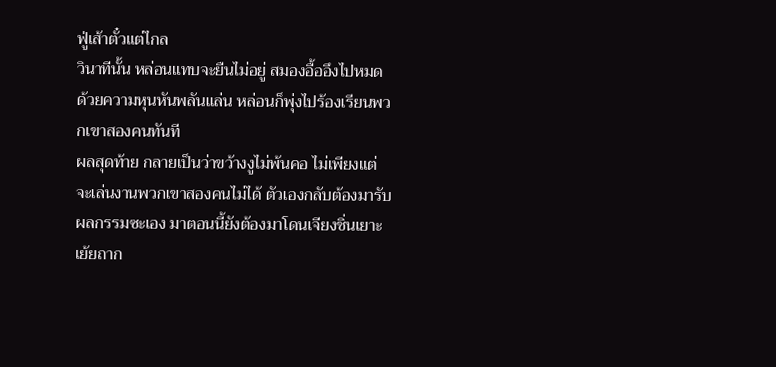ฟู่เส้าตั๋วแต่ไกล
วินาทีนั้น หล่อนแทบจะยืนไม่อยู่ สมองอื้ออึงไปหมด ด้วยความหุนหันพลันแล่น หล่อนก็พุ่งไปร้องเรียนพวกเขาสองคนทันที
ผลสุดท้าย กลายเป็นว่าขว้างงูไม่พ้นคอ ไม่เพียงแต่จะเล่นงานพวกเขาสองคนไม่ได้ ตัวเองกลับต้องมารับผลกรรมซะเอง มาตอนนี้ยังต้องมาโดนเจียงชิ่นเยาะเย้ยถาก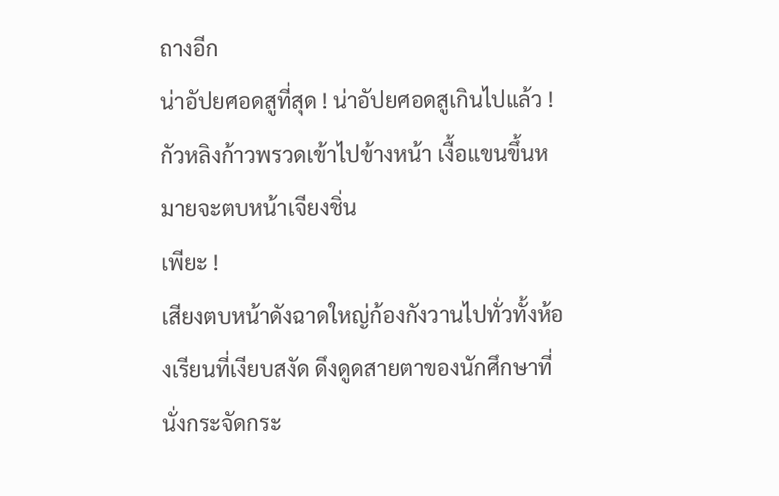ถางอีก
น่าอัปยศอดสูที่สุด ! น่าอัปยศอดสูเกินไปแล้ว !
กัวหลิงก้าวพรวดเข้าไปข้างหน้า เงื้อแขนขึ้นหมายจะตบหน้าเจียงชิ่น
เพียะ !
เสียงตบหน้าดังฉาดใหญ่ก้องกังวานไปทั่วทั้งห้องเรียนที่เงียบสงัด ดึงดูดสายตาของนักศึกษาที่นั่งกระจัดกระ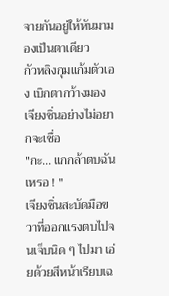จายกันอยู่ให้หันมามองเป็นตาเดียว
กัวหลิงกุมแก้มตัวเอง เบิกตากว้างมองเจียงชิ่นอย่างไม่อยากจะเชื่อ
"กะ... แกกล้าตบฉันเหรอ ! "
เจียงชิ่นสะบัดมือขวาที่ออกแรงตบไปจนเจ็บนิด ๆ ไปมา เอ่ยด้วยสีหน้าเรียบเฉ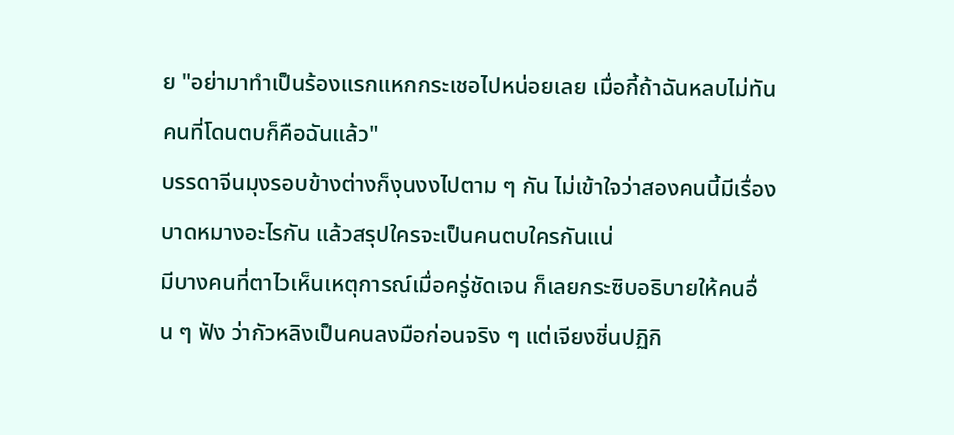ย "อย่ามาทำเป็นร้องแรกแหกกระเชอไปหน่อยเลย เมื่อกี้ถ้าฉันหลบไม่ทัน คนที่โดนตบก็คือฉันแล้ว"
บรรดาจีนมุงรอบข้างต่างก็งุนงงไปตาม ๆ กัน ไม่เข้าใจว่าสองคนนี้มีเรื่องบาดหมางอะไรกัน แล้วสรุปใครจะเป็นคนตบใครกันแน่
มีบางคนที่ตาไวเห็นเหตุการณ์เมื่อครู่ชัดเจน ก็เลยกระซิบอธิบายให้คนอื่น ๆ ฟัง ว่ากัวหลิงเป็นคนลงมือก่อนจริง ๆ แต่เจียงชิ่นปฏิกิ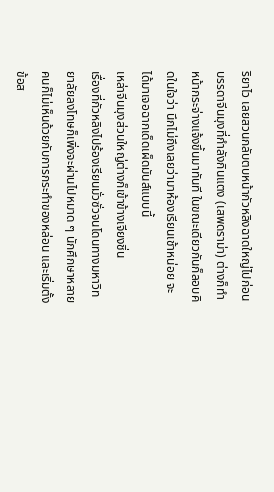ริยาไว เลยสวนกลับตบหน้ากัวหลิงฉาดใหญ่ไปก่อน
บรรดาจีนมุงที่กำลังกินแตง (เสพดราม่า) ต่างก็ทำหน้ากระจ่างแจ้งขึ้นมาทันที ในขณะเดียวกันก็ลอบคิดในใจว่า นึกไม่ถึงเลยว่ามาห้องเรียนเช้าหน่อย จะได้มาเจอฉากเด็ดเผ็ดมันส์แบบนี้
เหล่าจีนมุงส่วนใหญ่ต่างก็เข้าข้างเจียงชิ่น
เรื่องที่กัวหลิงไปร้องเรียนมั่วซั่วจนโดนทางมหาวิทยาลัยลงโทษก็เพิ่งจะผ่านไปหมาด ๆ นักศึกษาหลายคนก็ไม่เห็นด้วยกับการกระทำของหล่อน และเริ่มตั้งข้อส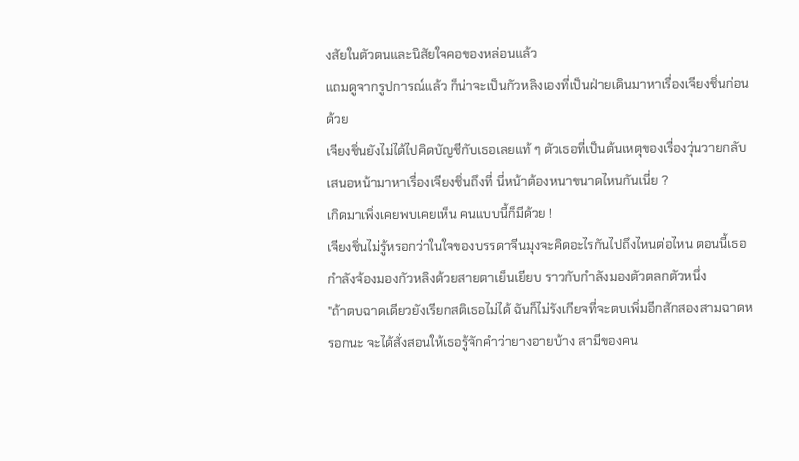งสัยในตัวตนและนิสัยใจคอของหล่อนแล้ว
แถมดูจากรูปการณ์แล้ว ก็น่าจะเป็นกัวหลิงเองที่เป็นฝ่ายเดินมาหาเรื่องเจียงชิ่นก่อนด้วย
เจียงชิ่นยังไม่ได้ไปคิดบัญชีกับเธอเลยแท้ ๆ ตัวเธอที่เป็นต้นเหตุของเรื่องวุ่นวายกลับเสนอหน้ามาหาเรื่องเจียงชิ่นถึงที่ นี่หน้าต้องหนาขนาดไหนกันเนี่ย ?
เกิดมาเพิ่งเคยพบเคยเห็น คนแบบนี้ก็มีด้วย !
เจียงชิ่นไม่รู้หรอกว่าในใจของบรรดาจีนมุงจะคิดอะไรกันไปถึงไหนต่อไหน ตอนนี้เธอกำลังจ้องมองกัวหลิงด้วยสายตาเย็นเยียบ ราวกับกำลังมองตัวตลกตัวหนึ่ง
"ถ้าตบฉาดเดียวยังเรียกสติเธอไม่ได้ ฉันก็ไม่รังเกียจที่จะตบเพิ่มอีกสักสองสามฉาดหรอกนะ จะได้สั่งสอนให้เธอรู้จักคำว่ายางอายบ้าง สามีของคน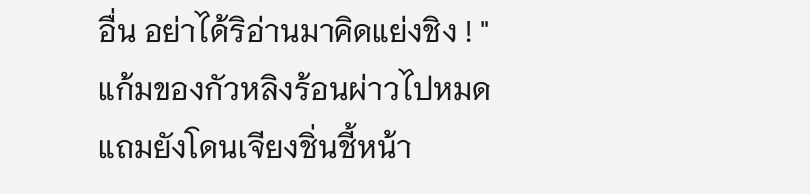อื่น อย่าได้ริอ่านมาคิดแย่งชิง ! "
แก้มของกัวหลิงร้อนผ่าวไปหมด แถมยังโดนเจียงชิ่นชี้หน้า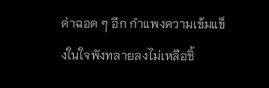ด่าฉอด ๆ อีก กำแพงความเข้มแข็งในใจพังทลายลงไม่เหลือชิ้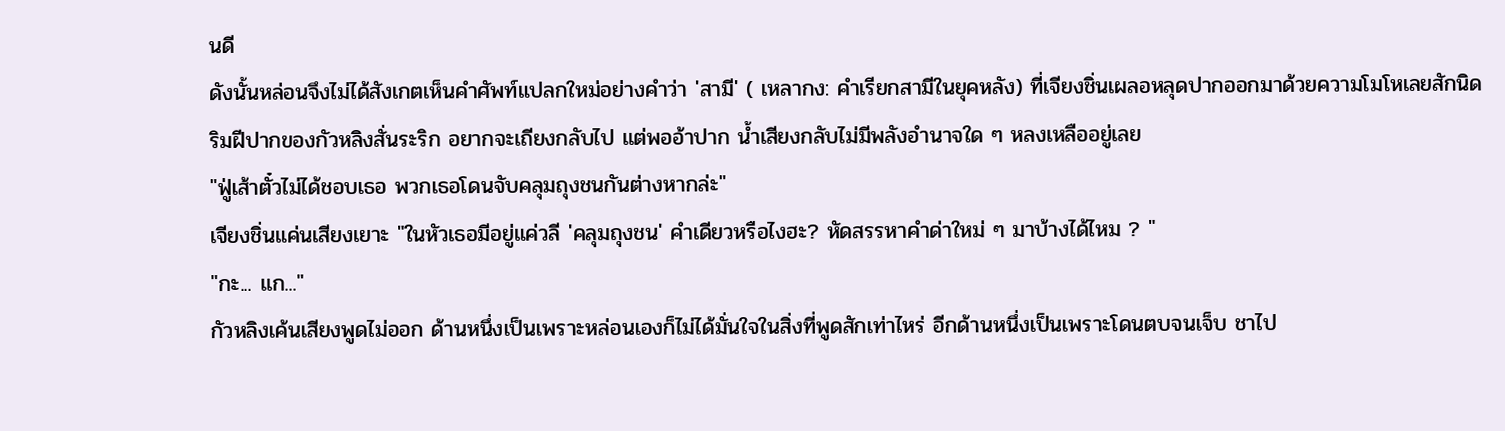นดี
ดังนั้นหล่อนจึงไม่ได้สังเกตเห็นคำศัพท์แปลกใหม่อย่างคำว่า 'สามี' ( เหลากง: คำเรียกสามีในยุคหลัง) ที่เจียงชิ่นเผลอหลุดปากออกมาด้วยความโมโหเลยสักนิด
ริมฝีปากของกัวหลิงสั่นระริก อยากจะเถียงกลับไป แต่พออ้าปาก น้ำเสียงกลับไม่มีพลังอำนาจใด ๆ หลงเหลืออยู่เลย
"ฟู่เส้าตั๋วไม่ได้ชอบเธอ พวกเธอโดนจับคลุมถุงชนกันต่างหากล่ะ"
เจียงชิ่นแค่นเสียงเยาะ "ในหัวเธอมีอยู่แค่วลี 'คลุมถุงชน' คำเดียวหรือไงฮะ? หัดสรรหาคำด่าใหม่ ๆ มาบ้างได้ไหม ? "
"กะ... แก..."
กัวหลิงเค้นเสียงพูดไม่ออก ด้านหนึ่งเป็นเพราะหล่อนเองก็ไม่ได้มั่นใจในสิ่งที่พูดสักเท่าไหร่ อีกด้านหนึ่งเป็นเพราะโดนตบจนเจ็บ ชาไป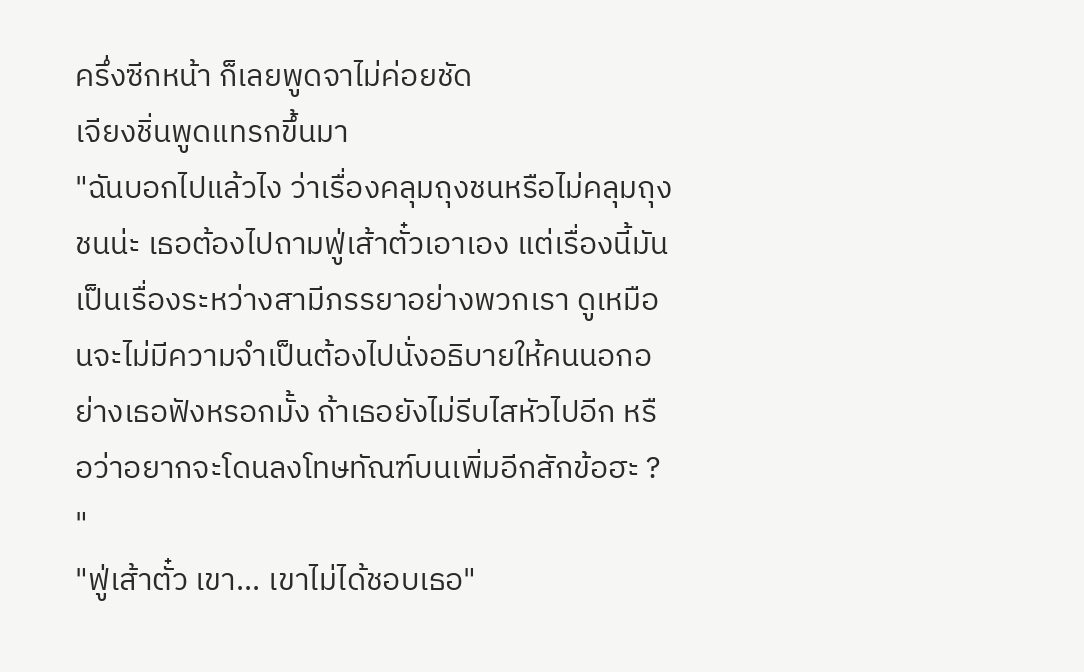ครึ่งซีกหน้า ก็เลยพูดจาไม่ค่อยชัด
เจียงชิ่นพูดแทรกขึ้นมา
"ฉันบอกไปแล้วไง ว่าเรื่องคลุมถุงชนหรือไม่คลุมถุงชนน่ะ เธอต้องไปถามฟู่เส้าตั๋วเอาเอง แต่เรื่องนี้มันเป็นเรื่องระหว่างสามีภรรยาอย่างพวกเรา ดูเหมือนจะไม่มีความจำเป็นต้องไปนั่งอธิบายให้คนนอกอย่างเธอฟังหรอกมั้ง ถ้าเธอยังไม่รีบไสหัวไปอีก หรือว่าอยากจะโดนลงโทษทัณฑ์บนเพิ่มอีกสักข้อฮะ ? "
"ฟู่เส้าตั๋ว เขา... เขาไม่ได้ชอบเธอ"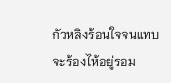กัวหลิงร้อนใจจนแทบจะร้องไห้อยู่รอม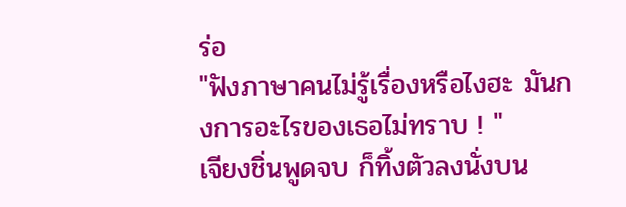ร่อ
"ฟังภาษาคนไม่รู้เรื่องหรือไงฮะ มันกงการอะไรของเธอไม่ทราบ ! "
เจียงชิ่นพูดจบ ก็ทิ้งตัวลงนั่งบน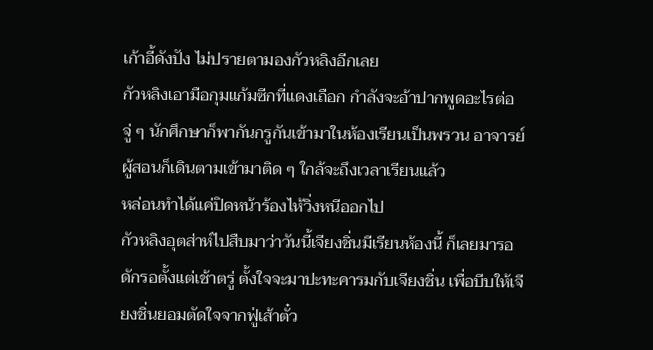เก้าอี้ดังปัง ไม่ปรายตามองกัวหลิงอีกเลย
กัวหลิงเอามือกุมแก้มซีกที่แดงเถือก กำลังจะอ้าปากพูดอะไรต่อ จู่ ๆ นักศึกษาก็พากันกรูกันเข้ามาในห้องเรียนเป็นพรวน อาจารย์ผู้สอนก็เดินตามเข้ามาติด ๆ ใกล้จะถึงเวลาเรียนแล้ว
หล่อนทำได้แค่ปิดหน้าร้องไห้วิ่งหนีออกไป
กัวหลิงอุตส่าห์ไปสืบมาว่าวันนี้เจียงชิ่นมีเรียนห้องนี้ ก็เลยมารอดักรอตั้งแต่เช้าตรู่ ตั้งใจจะมาปะทะคารมกับเจียงชิ่น เพื่อบีบให้เจียงชิ่นยอมตัดใจจากฟู่เส้าตั๋ว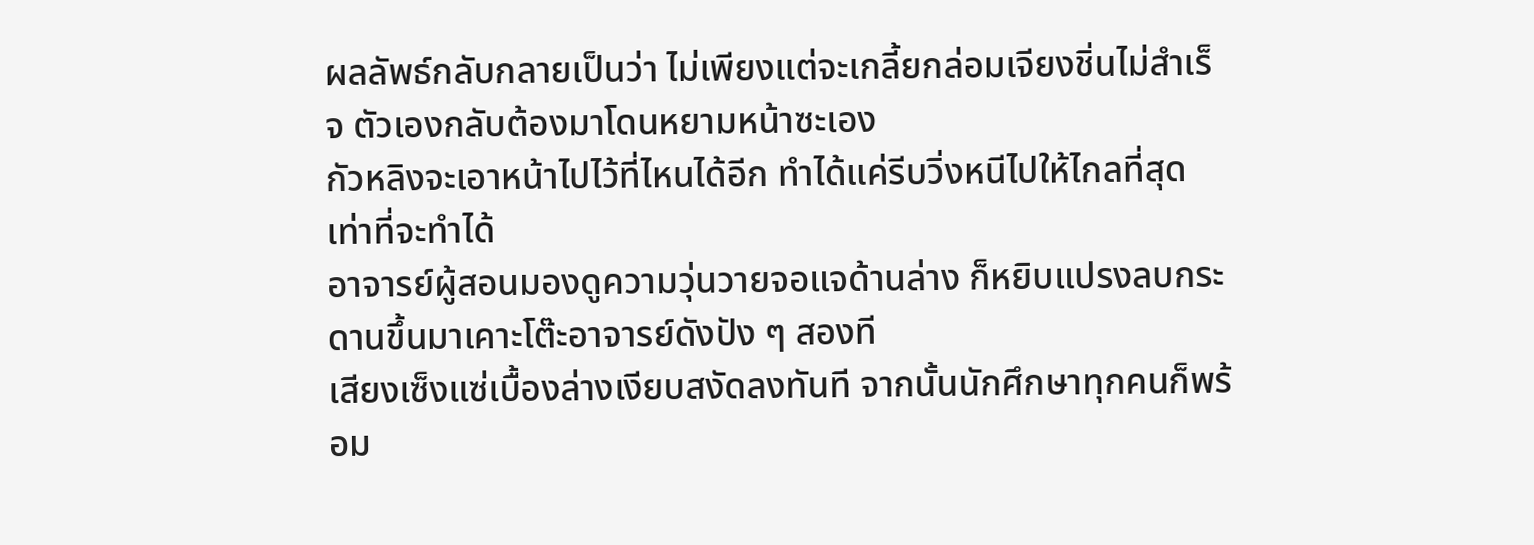ผลลัพธ์กลับกลายเป็นว่า ไม่เพียงแต่จะเกลี้ยกล่อมเจียงชิ่นไม่สำเร็จ ตัวเองกลับต้องมาโดนหยามหน้าซะเอง
กัวหลิงจะเอาหน้าไปไว้ที่ไหนได้อีก ทำได้แค่รีบวิ่งหนีไปให้ไกลที่สุดเท่าที่จะทำได้
อาจารย์ผู้สอนมองดูความวุ่นวายจอแจด้านล่าง ก็หยิบแปรงลบกระดานขึ้นมาเคาะโต๊ะอาจารย์ดังปัง ๆ สองที
เสียงเซ็งแซ่เบื้องล่างเงียบสงัดลงทันที จากนั้นนักศึกษาทุกคนก็พร้อม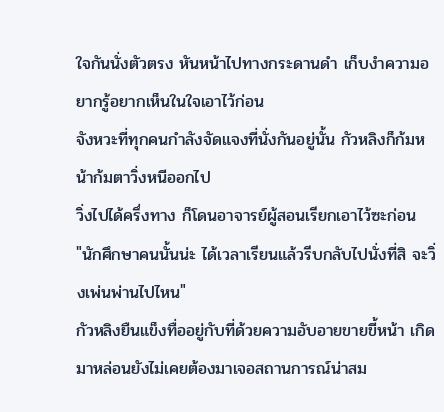ใจกันนั่งตัวตรง หันหน้าไปทางกระดานดำ เก็บงำความอยากรู้อยากเห็นในใจเอาไว้ก่อน
จังหวะที่ทุกคนกำลังจัดแจงที่นั่งกันอยู่นั้น กัวหลิงก็ก้มหน้าก้มตาวิ่งหนีออกไป
วิ่งไปได้ครึ่งทาง ก็โดนอาจารย์ผู้สอนเรียกเอาไว้ซะก่อน
"นักศึกษาคนนั้นน่ะ ได้เวลาเรียนแล้วรีบกลับไปนั่งที่สิ จะวิ่งเพ่นพ่านไปไหน"
กัวหลิงยืนแข็งทื่ออยู่กับที่ด้วยความอับอายขายขี้หน้า เกิดมาหล่อนยังไม่เคยต้องมาเจอสถานการณ์น่าสม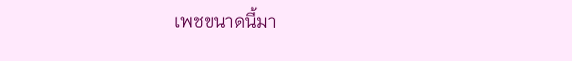เพชขนาดนี้มา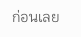ก่อนเลย